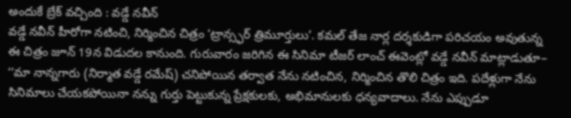అందుకే బ్రేక్ వచ్చింది : వడ్డే నవీన్
వడ్డే నవీన్ హీరోగా నటించి, నిర్మించిన చిత్రం ‘ట్రాన్స్ఫర్ త్రిమూర్తులు’. కమల్ తేజ నార్ల దర్శకుడిగా పరిచయం అవుతున్న ఈ చిత్రం జూన్ 19న విడుదల కానుంది. గురువారం జరిగిన ఈ సినిమా టీజర్ లాంచ్ ఈవెంట్లో వడ్డే నవీన్ మాట్లాడుతూ– ‘‘మా నాన్నగారు (నిర్మాత వడ్డే రమేష్) చనిపోయిన తర్వాత నేను నటించిన, నిర్మించిన తొలి చిత్రం ఇది. పదేళ్లుగా నేను సినిమాలు చేయకపోయినా నన్ను గుర్తు పెట్టుకున్న ప్రేక్షకులకు, అభిమానులకు ధన్యవాదాలు. నేను ఎప్పుడూ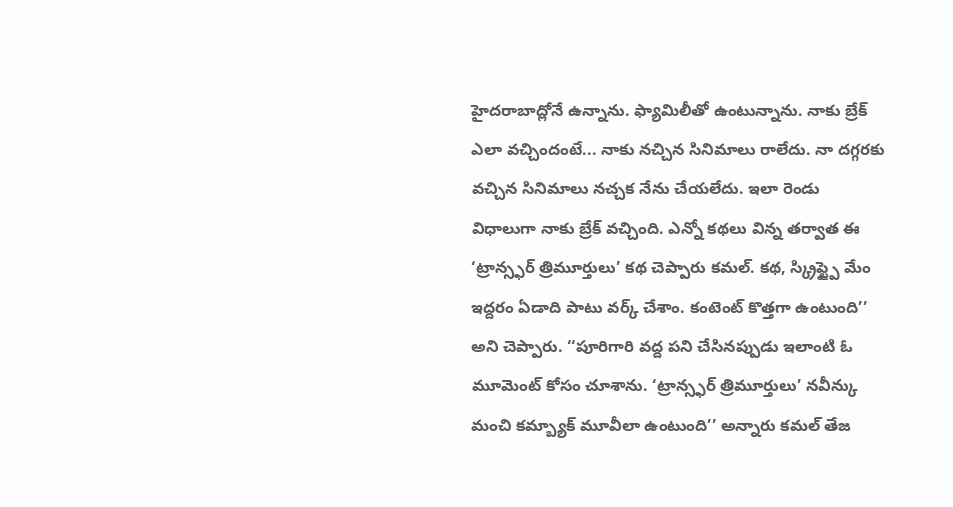హైదరాబాద్లోనే ఉన్నాను. ఫ్యామిలీతో ఉంటున్నాను. నాకు బ్రేక్ ఎలా వచ్చిందంటే... నాకు నచ్చిన సినిమాలు రాలేదు. నా దగ్గరకు వచ్చిన సినిమాలు నచ్చక నేను చేయలేదు. ఇలా రెండు విధాలుగా నాకు బ్రేక్ వచ్చింది. ఎన్నో కథలు విన్న తర్వాత ఈ ‘ట్రాన్స్ఫర్ త్రిమూర్తులు’ కథ చెప్పారు కమల్. కథ, స్క్రిప్ట్పై మేం ఇద్దరం ఏడాది పాటు వర్క్ చేశాం. కంటెంట్ కొత్తగా ఉంటుంది’’ అని చెప్పారు. ‘‘పూరిగారి వద్ద పని చేసినప్పుడు ఇలాంటి ఓ మూమెంట్ కోసం చూశాను. ‘ట్రాన్స్ఫర్ త్రిమూర్తులు’ నవీన్కు మంచి కమ్బ్యాక్ మూవీలా ఉంటుంది’’ అన్నారు కమల్ తేజ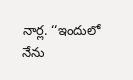నార్ల. ‘‘ఇందులో నేను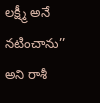లక్ష్మీ అనే నటించాను’’ అని రాశీ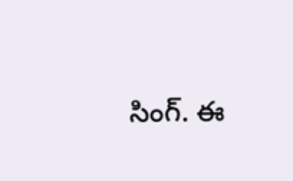సింగ్. ఈ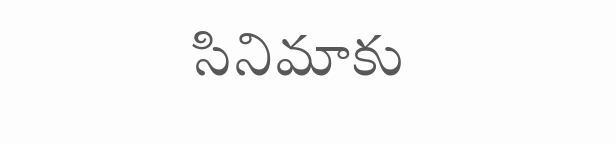సినిమాకు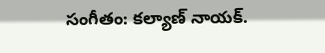సంగీతం: కల్యాణ్ నాయక్.